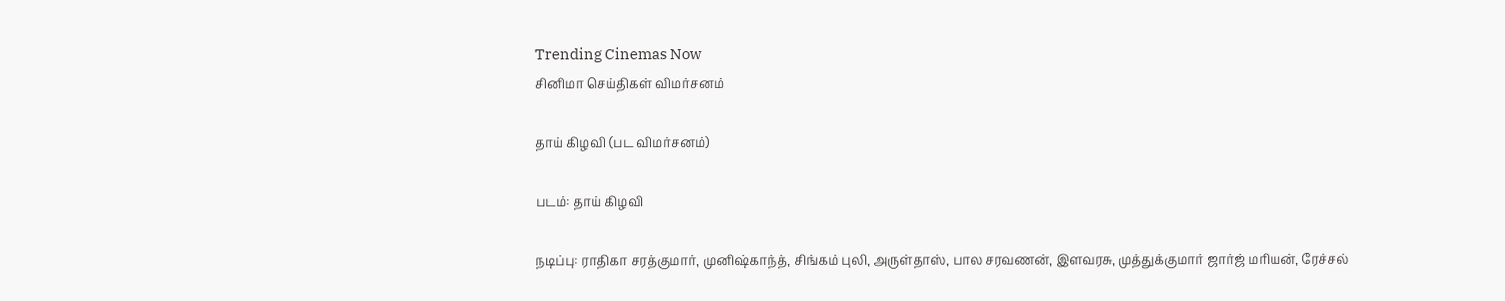Trending Cinemas Now
சினிமா செய்திகள் விமர்சனம்

தாய் கிழவி (பட விமர்சனம்)

படம்: தாய் கிழவி

நடிப்பு: ராதிகா சரத்குமார், முனிஷ்காந்த், சிங்கம் புலி, அருள்தாஸ், பால சரவணன், இளவரசு, முத்துக்குமார் ஜார்ஜ் மரியன், ரேச்சல்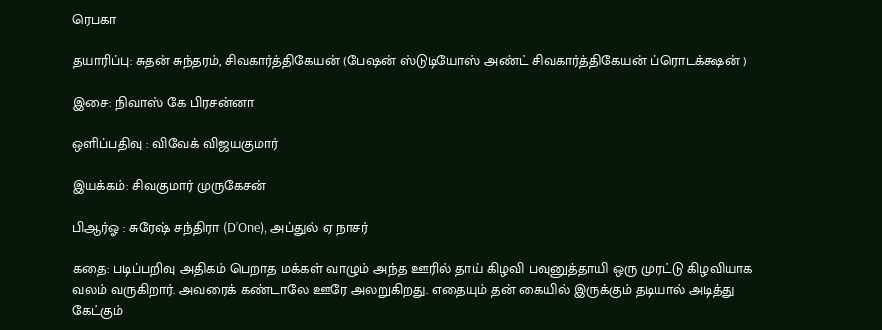ரெபகா

தயாரிப்பு: சுதன் சுந்தரம், சிவகார்த்திகேயன் (பேஷன் ஸ்டுடியோஸ் அண்ட் சிவகார்த்திகேயன் ப்ரொடக்க்ஷன் )

இசை: நிவாஸ் கே பிரசன்னா

ஒளிப்பதிவு : விவேக் விஜயகுமார்

இயக்கம்: சிவகுமார் முருகேசன்

பிஆர்ஓ : சுரேஷ் சந்திரா (D’One), அப்துல் ஏ நாசர்

கதை: படிப்பறிவு அதிகம் பெறாத மக்கள் வாழும் அந்த ஊரில் தாய் கிழவி பவுனுத்தாயி ஒரு முரட்டு கிழவியாக வலம் வருகிறார். அவரைக் கண்டாலே ஊரே அலறுகிறது. எதையும் தன் கையில் இருக்கும் தடியால் அடித்து கேட்கும்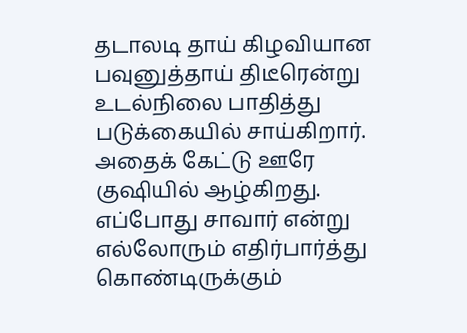தடாலடி தாய் கிழவியான பவுனுத்தாய் திடீரென்று உடல்நிலை பாதித்து படுக்கையில் சாய்கிறார். அதைக் கேட்டு ஊரே குஷியில் ஆழ்கிறது. எப்போது சாவார் என்று எல்லோரும் எதிர்பார்த்து கொண்டிருக்கும்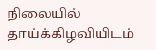நிலையில் தாய்க்கிழவியிடம்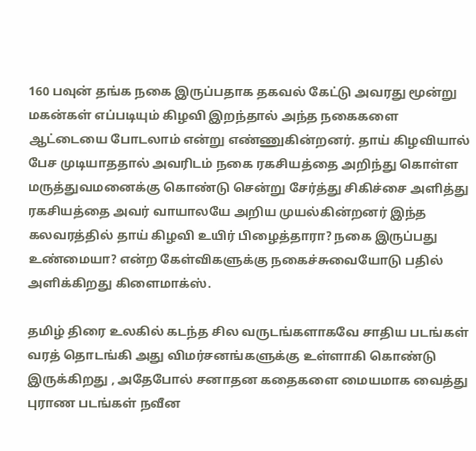160 பவுன் தங்க நகை இருப்பதாக தகவல் கேட்டு அவரது மூன்று மகன்கள் எப்படியும் கிழவி இறந்தால் அந்த நகைகளை ஆட்டையை போடலாம் என்று எண்ணுகின்றனர். தாய் கிழவியால் பேச முடியாததால் அவரிடம் நகை ரகசியத்தை அறிந்து கொள்ள மருத்துவமனைக்கு கொண்டு சென்று சேர்த்து சிகிச்சை அளித்து ரகசியத்தை அவர் வாயாலயே அறிய முயல்கின்றனர் இந்த கலவரத்தில் தாய் கிழவி உயிர் பிழைத்தாரா? நகை இருப்பது உண்மையா? என்ற கேள்விகளுக்கு நகைச்சுவையோடு பதில் அளிக்கிறது கிளைமாக்ஸ்.

தமிழ் திரை உலகில் கடந்த சில வருடங்களாகவே சாதிய படங்கள் வரத் தொடங்கி அது விமர்சனங்களுக்கு உள்ளாகி கொண்டு இருக்கிறது , அதேபோல் சனாதன கதைகளை மையமாக வைத்து புராண படங்கள் நவீன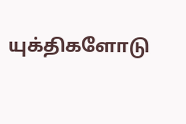யுக்திகளோடு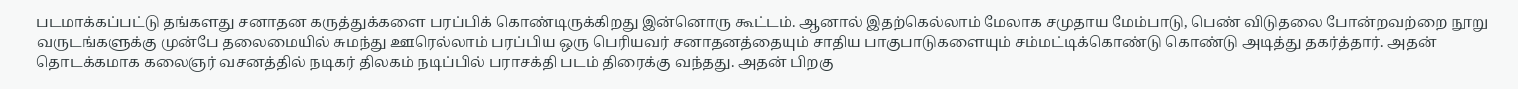படமாக்கப்பட்டு தங்களது சனாதன கருத்துக்களை பரப்பிக் கொண்டிருக்கிறது இன்னொரு கூட்டம். ஆனால் இதற்கெல்லாம் மேலாக சமுதாய மேம்பாடு, பெண் விடுதலை போன்றவற்றை நூறு வருடங்களுக்கு முன்பே தலைமையில் சுமந்து ஊரெல்லாம் பரப்பிய ஒரு பெரியவர் சனாதனத்தையும் சாதிய பாகுபாடுகளையும் சம்மட்டிக்கொண்டு கொண்டு அடித்து தகர்த்தார். அதன் தொடக்கமாக கலைஞர் வசனத்தில் நடிகர் திலகம் நடிப்பில் பராசக்தி படம் திரைக்கு வந்தது. அதன் பிறகு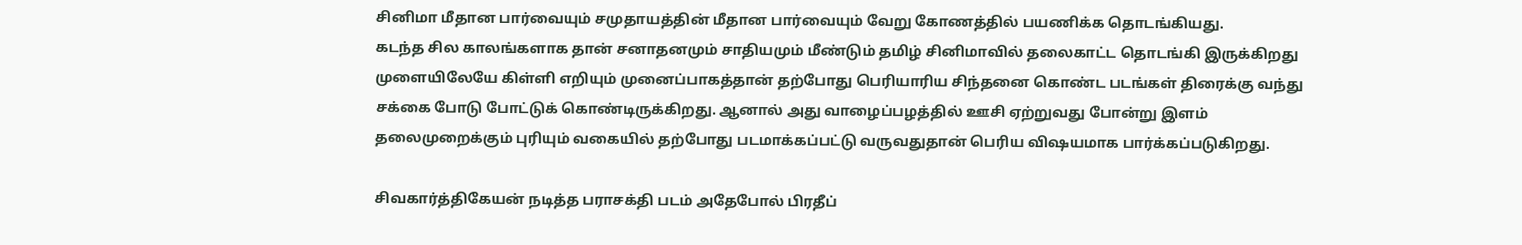சினிமா மீதான பார்வையும் சமுதாயத்தின் மீதான பார்வையும் வேறு கோணத்தில் பயணிக்க தொடங்கியது.
கடந்த சில காலங்களாக தான் சனாதனமும் சாதியமும் மீண்டும் தமிழ் சினிமாவில் தலைகாட்ட தொடங்கி இருக்கிறது முளையிலேயே கிள்ளி எறியும் முனைப்பாகத்தான் தற்போது பெரியாரிய சிந்தனை கொண்ட படங்கள் திரைக்கு வந்து சக்கை போடு போட்டுக் கொண்டிருக்கிறது. ஆனால் அது வாழைப்பழத்தில் ஊசி ஏற்றுவது போன்று இளம் தலைமுறைக்கும் புரியும் வகையில் தற்போது படமாக்கப்பட்டு வருவதுதான் பெரிய விஷயமாக பார்க்கப்படுகிறது.

சிவகார்த்திகேயன் நடித்த பராசக்தி படம் அதேபோல் பிரதீப்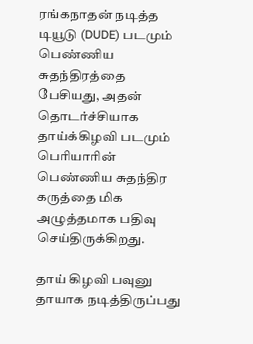ரங்கநாதன் நடித்த டியூடு (DUDE) படமும் பெண்ணிய சுதந்திரத்தை பேசியது, அதன் தொடர்ச்சியாக தாய்க்கிழவி படமும் பெரியாரின் பெண்ணிய சுதந்திர கருத்தை மிக அழுத்தமாக பதிவு செய்திருக்கிறது.

தாய் கிழவி பவுனு தாயாக நடித்திருப்பது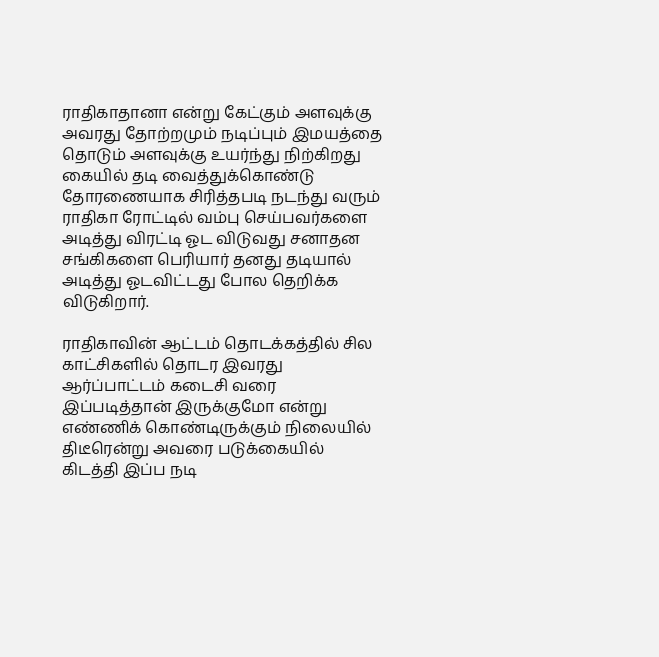ராதிகாதானா என்று கேட்கும் அளவுக்கு அவரது தோற்றமும் நடிப்பும் இமயத்தை தொடும் அளவுக்கு உயர்ந்து நிற்கிறது கையில் தடி வைத்துக்கொண்டு தோரணையாக சிரித்தபடி நடந்து வரும் ராதிகா ரோட்டில் வம்பு செய்பவர்களை அடித்து விரட்டி ஓட விடுவது சனாதன சங்கிகளை பெரியார் தனது தடியால் அடித்து ஓடவிட்டது போல தெறிக்க விடுகிறார்.

ராதிகாவின் ஆட்டம் தொடக்கத்தில் சில காட்சிகளில் தொடர இவரது ஆர்ப்பாட்டம் கடைசி வரை இப்படித்தான் இருக்குமோ என்று எண்ணிக் கொண்டிருக்கும் நிலையில் திடீரென்று அவரை படுக்கையில் கிடத்தி இப்ப நடி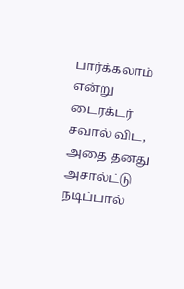பார்க்கலாம் என்று டைரக்டர் சவால் விட, அதை தனது அசால்ட்டு நடிப்பால்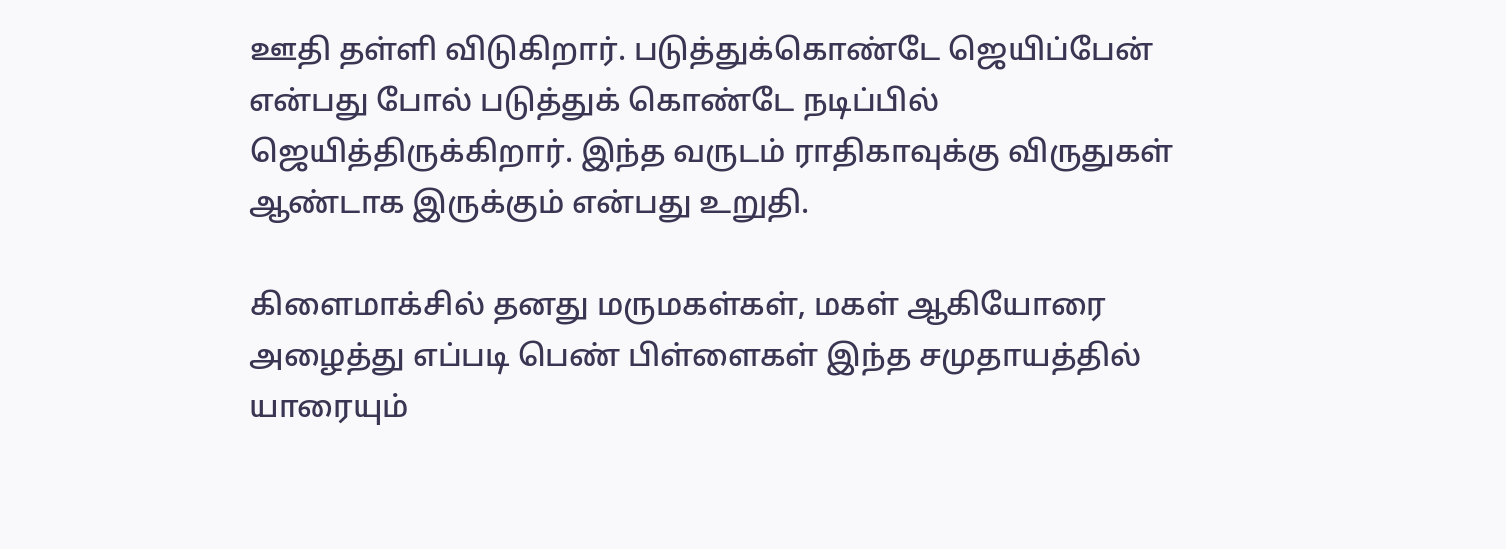ஊதி தள்ளி விடுகிறார். படுத்துக்கொண்டே ஜெயிப்பேன் என்பது போல் படுத்துக் கொண்டே நடிப்பில் ஜெயித்திருக்கிறார். இந்த வருடம் ராதிகாவுக்கு விருதுகள் ஆண்டாக இருக்கும் என்பது உறுதி.

கிளைமாக்சில் தனது மருமகள்கள், மகள் ஆகியோரை அழைத்து எப்படி பெண் பிள்ளைகள் இந்த சமுதாயத்தில் யாரையும்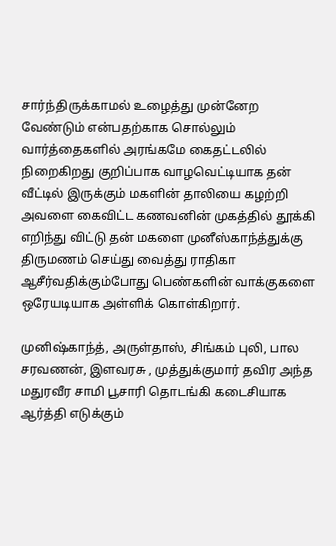சார்ந்திருக்காமல் உழைத்து முன்னேற வேண்டும் என்பதற்காக சொல்லும் வார்த்தைகளில் அரங்கமே கைதட்டலில் நிறைகிறது குறிப்பாக வாழவெட்டியாக தன் வீட்டில் இருக்கும் மகளின் தாலியை கழற்றி அவளை கைவிட்ட கணவனின் முகத்தில் தூக்கி எறிந்து விட்டு தன் மகளை முனீஸ்காந்த்துக்கு திருமணம் செய்து வைத்து ராதிகா ஆசீர்வதிக்கும்போது பெண்களின் வாக்குகளை ஒரேயடியாக அள்ளிக் கொள்கிறார்.

முனிஷ்காந்த், அருள்தாஸ், சிங்கம் புலி, பால சரவணன், இளவரசு , முத்துக்குமார் தவிர அந்த மதுரவீர சாமி பூசாரி தொடங்கி கடைசியாக ஆர்த்தி எடுக்கும்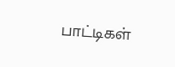பாட்டிகள்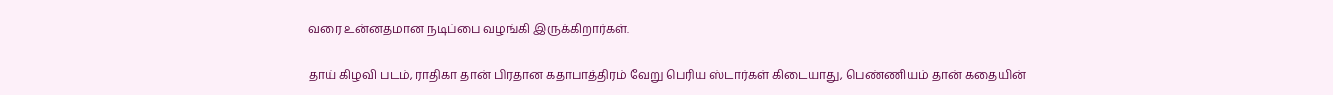வரை உன்னதமான நடிப்பை வழங்கி இருக்கிறார்கள்.

தாய் கிழவி படம், ராதிகா தான் பிரதான கதாபாத்திரம் வேறு பெரிய ஸ்டார்கள் கிடையாது, பெண்ணியம் தான் கதையின்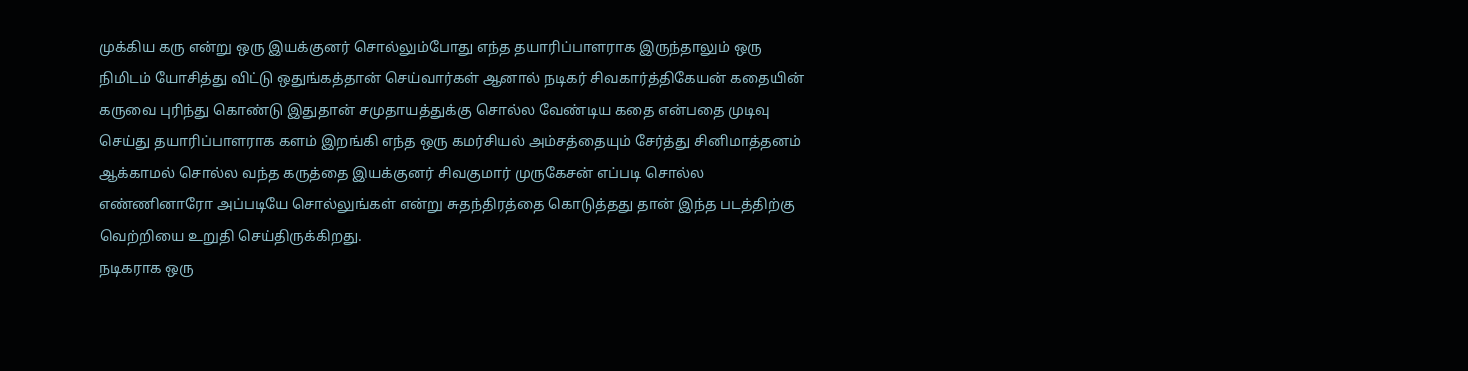முக்கிய கரு என்று ஒரு இயக்குனர் சொல்லும்போது எந்த தயாரிப்பாளராக இருந்தாலும் ஒரு நிமிடம் யோசித்து விட்டு ஒதுங்கத்தான் செய்வார்கள் ஆனால் நடிகர் சிவகார்த்திகேயன் கதையின் கருவை புரிந்து கொண்டு இதுதான் சமுதாயத்துக்கு சொல்ல வேண்டிய கதை என்பதை முடிவு செய்து தயாரிப்பாளராக களம் இறங்கி எந்த ஒரு கமர்சியல் அம்சத்தையும் சேர்த்து சினிமாத்தனம் ஆக்காமல் சொல்ல வந்த கருத்தை இயக்குனர் சிவகுமார் முருகேசன் எப்படி சொல்ல எண்ணினாரோ அப்படியே சொல்லுங்கள் என்று சுதந்திரத்தை கொடுத்தது தான் இந்த படத்திற்கு வெற்றியை உறுதி செய்திருக்கிறது.
நடிகராக ஒரு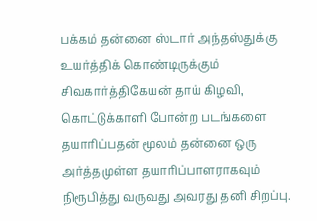பக்கம் தன்னை ஸ்டார் அந்தஸ்துக்கு உயர்த்திக் கொண்டிருக்கும் சிவகார்த்திகேயன் தாய் கிழவி, கொட்டுக்காளி போன்ற படங்களை தயாரிப்பதன் மூலம் தன்னை ஒரு அர்த்தமுள்ள தயாரிப்பாளராகவும் நிரூபித்து வருவது அவரது தனி சிறப்பு.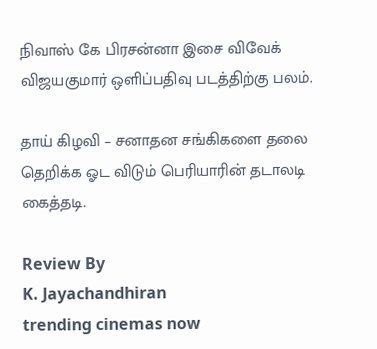நிவாஸ் கே பிரசன்னா இசை விவேக் விஜயகுமார் ஒளிப்பதிவு படத்திற்கு பலம்.

தாய் கிழவி – சனாதன சங்கிகளை தலை தெறிக்க ஓட விடும் பெரியாரின் தடாலடி கைத்தடி.

Review By
K. Jayachandhiran
trending cinemas now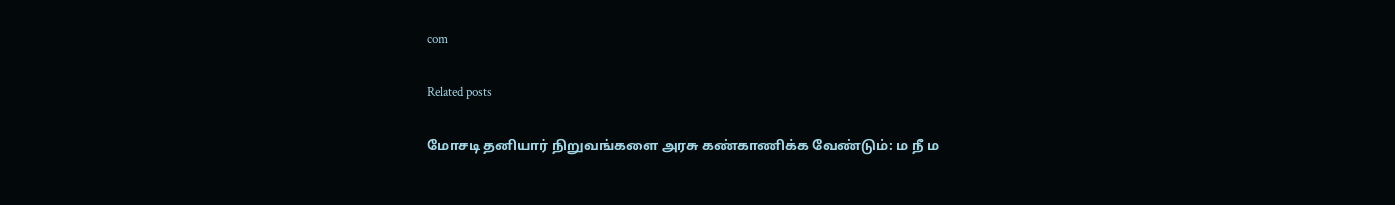com

Related posts

மோசடி தனியார் நிறுவங்களை அரசு கண்காணிக்க வேண்டும்: ம நீ ம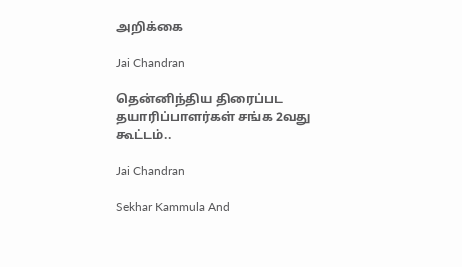அறிக்கை

Jai Chandran

தென்னிந்திய திரைப்பட தயாரிப்பாளர்கள் சங்க 2வது கூட்டம்..

Jai Chandran

Sekhar Kammula And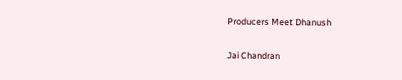Producers Meet Dhanush

Jai Chandran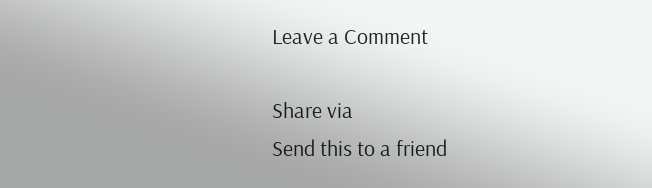Leave a Comment

Share via
Send this to a friend